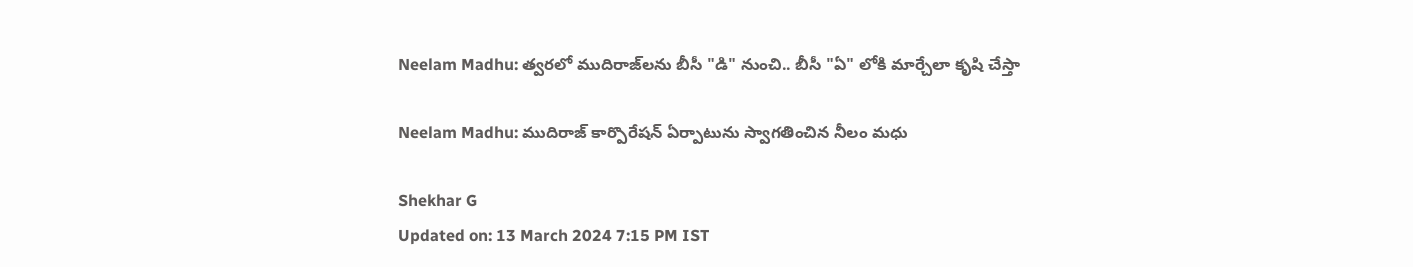Neelam Madhu: త్వరలో ముదిరాజ్‌లను బీసీ "డి" నుంచి.. బీసీ "ఏ" లోకి మార్చేలా కృషి చేస్తా

Neelam Madhu: ముదిరాజ్ కార్పొరేషన్ ఏర్పాటును స్వాగతించిన నీలం మధు

Shekhar G
Updated on: 13 March 2024 7:15 PM IST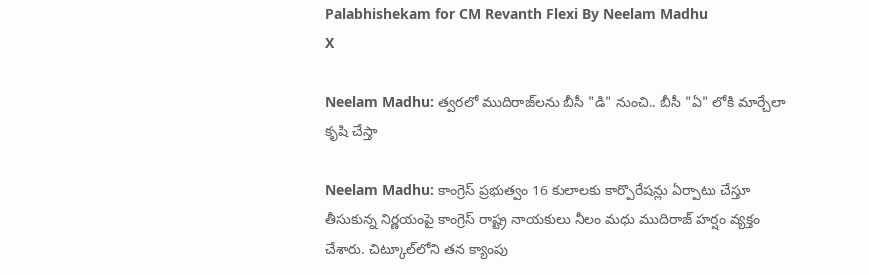Palabhishekam for CM Revanth Flexi By Neelam Madhu
X

Neelam Madhu: త్వరలో ముదిరాజ్‌లను బీసీ "డి" నుంచి.. బీసీ "ఏ" లోకి మార్చేలా కృషి చేస్తా

Neelam Madhu: కాంగ్రెస్‌ ప్రభుత్వం 16 కులాలకు కార్పొరేషన్లు ఏర్పాటు చేస్తూ తీసుకున్న నిర్ణయంపై కాంగ్రెస్ రాష్ట్ర నాయకులు నీలం మధు ముదిరాజ్ హర్షం వ్యక్తం చేశారు. చిట్కూల్‌లోని తన క్యాంపు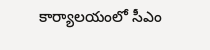కార్యాలయంలో సీఎం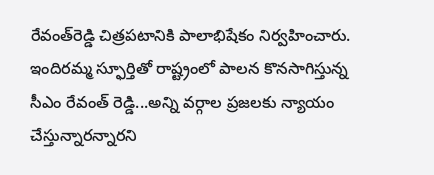రేవంత్‌రెడ్డి చిత్రపటానికి పాలాభిషేకం నిర్వహించారు. ఇందిరమ్మ స్ఫూర్తితో రాష్ట్రంలో పాలన కొనసాగిస్తున్న సీఎం రేవంత్ రెడ్డి...అన్ని వర్గాల ప్రజలకు న్యాయం చేస్తున్నారన్నారని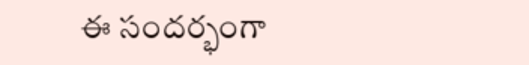ఈ సందర్భంగా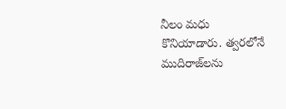నీలం మధు కొనియాడారు. త్వరలోనే ముదిరాజ్‌లను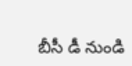బీసీ డీ నుండి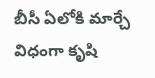బీసీ ఏలోకి మార్చే విధంగా కృషి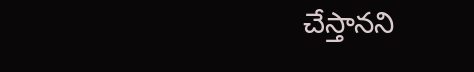చేస్తానని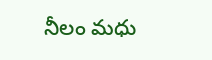నీలం మధు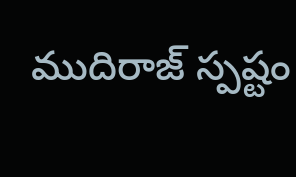ముదిరాజ్‌ స్పష్టం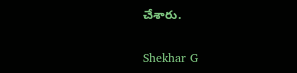చేశారు.

Shekhar G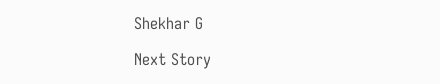Shekhar G

Next Story